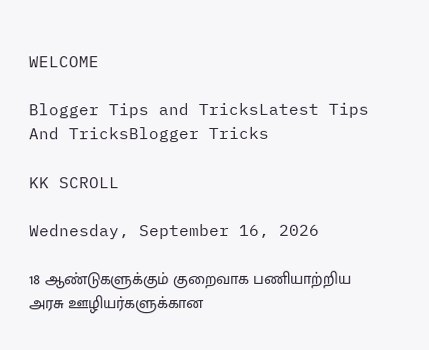WELCOME

Blogger Tips and TricksLatest Tips And TricksBlogger Tricks

KK SCROLL

Wednesday, September 16, 2026

18 ஆண்டுகளுக்கும் குறைவாக பணியாற்றிய அரசு ஊழியர்களுக்கான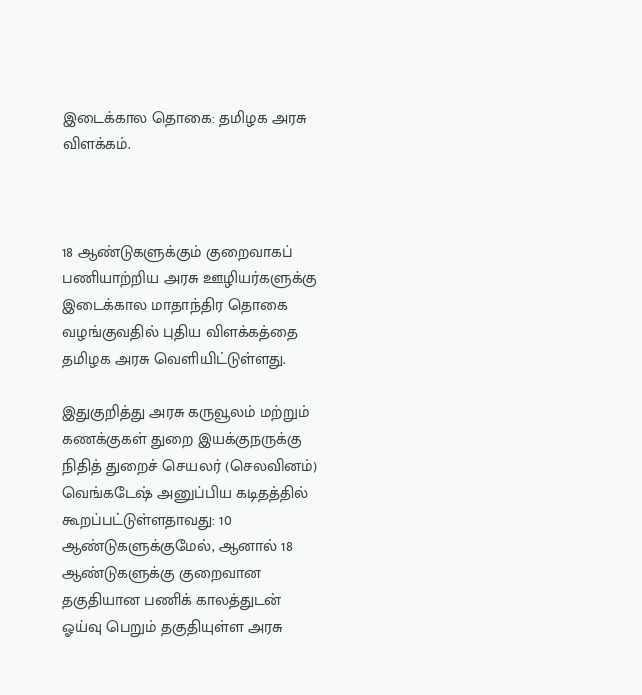இடைக்கால தொகை: தமிழக அரசு விளக்கம்.



18 ஆண்டுகளுக்கும் குறைவாகப் பணியாற்றிய அரசு ஊழியர்களுக்கு இடைக்கால மாதாந்திர தொகை வழங்குவதில் புதிய விளக்கத்தை தமிழக அரசு வெளியிட்டுள்ளது.

இதுகுறித்து அரசு கருவூலம் மற்றும் கணக்குகள் துறை இயக்குநருக்கு நிதித் துறைச் செயலர் (செலவினம்) வெங்கடேஷ் அனுப்பிய கடிதத்தில் கூறப்பட்டுள்ளதாவது: 10 ஆண்டுகளுக்குமேல், ஆனால் 18 ஆண்டுகளுக்கு குறைவான தகுதியான பணிக் காலத்துடன் ஓய்வு பெறும் தகுதியுள்ள அரசு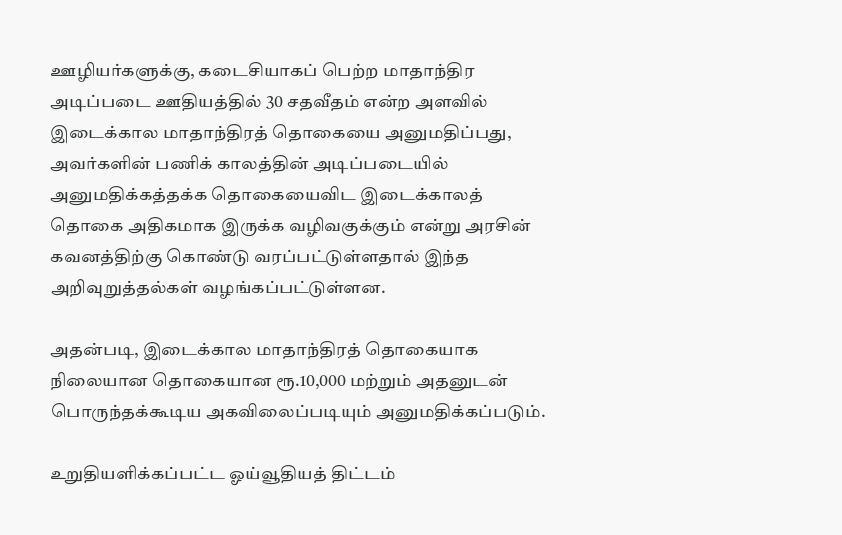ஊழியர்களுக்கு, கடைசியாகப் பெற்ற மாதாந்திர அடிப்படை ஊதியத்தில் 30 சதவீதம் என்ற அளவில் இடைக்கால மாதாந்திரத் தொகையை அனுமதிப்பது, அவர்களின் பணிக் காலத்தின் அடிப்படையில் அனுமதிக்கத்தக்க தொகையைவிட இடைக்காலத் தொகை அதிகமாக இருக்க வழிவகுக்கும் என்று அரசின் கவனத்திற்கு கொண்டு வரப்பட்டுள்ளதால் இந்த அறிவுறுத்தல்கள் வழங்கப்பட்டுள்ளன.

அதன்படி, இடைக்கால மாதாந்திரத் தொகையாக நிலையான தொகையான ரூ.10,000 மற்றும் அதனுடன் பொருந்தக்கூடிய அகவிலைப்படியும் அனுமதிக்கப்படும்.

உறுதியளிக்கப்பட்ட ஓய்வூதியத் திட்டம்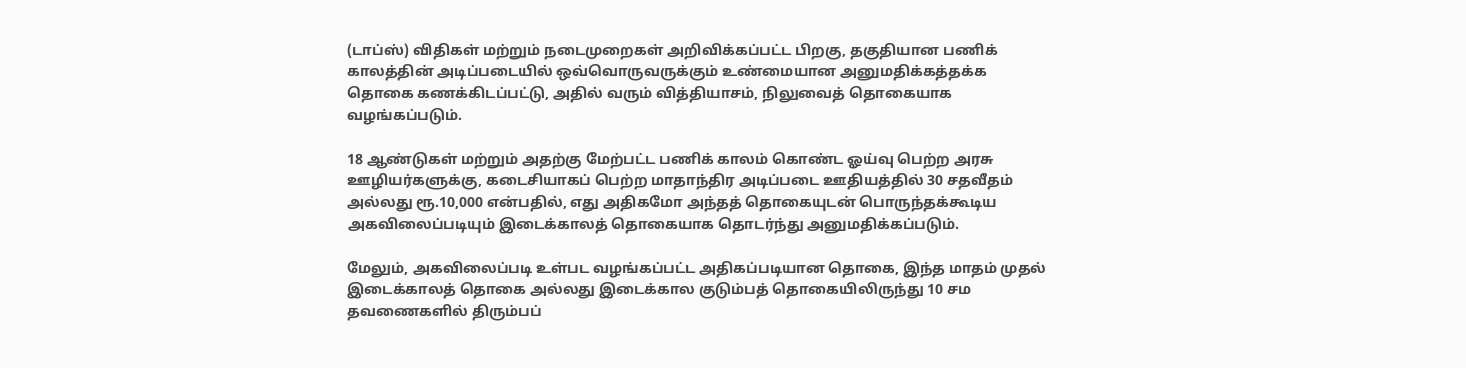(டாப்ஸ்) விதிகள் மற்றும் நடைமுறைகள் அறிவிக்கப்பட்ட பிறகு, தகுதியான பணிக் காலத்தின் அடிப்படையில் ஒவ்வொருவருக்கும் உண்மையான அனுமதிக்கத்தக்க தொகை கணக்கிடப்பட்டு, அதில் வரும் வித்தியாசம், நிலுவைத் தொகையாக வழங்கப்படும்.

18 ஆண்டுகள் மற்றும் அதற்கு மேற்பட்ட பணிக் காலம் கொண்ட ஓய்வு பெற்ற அரசு ஊழியர்களுக்கு, கடைசியாகப் பெற்ற மாதாந்திர அடிப்படை ஊதியத்தில் 30 சதவீதம் அல்லது ரூ.10,000 என்பதில், எது அதிகமோ அந்தத் தொகையுடன் பொருந்தக்கூடிய அகவிலைப்படியும் இடைக்காலத் தொகையாக தொடர்ந்து அனுமதிக்கப்படும்.

மேலும், அகவிலைப்படி உள்பட வழங்கப்பட்ட அதிகப்படியான தொகை, இந்த மாதம் முதல் இடைக்காலத் தொகை அல்லது இடைக்கால குடும்பத் தொகையிலிருந்து 10 சம தவணைகளில் திரும்பப்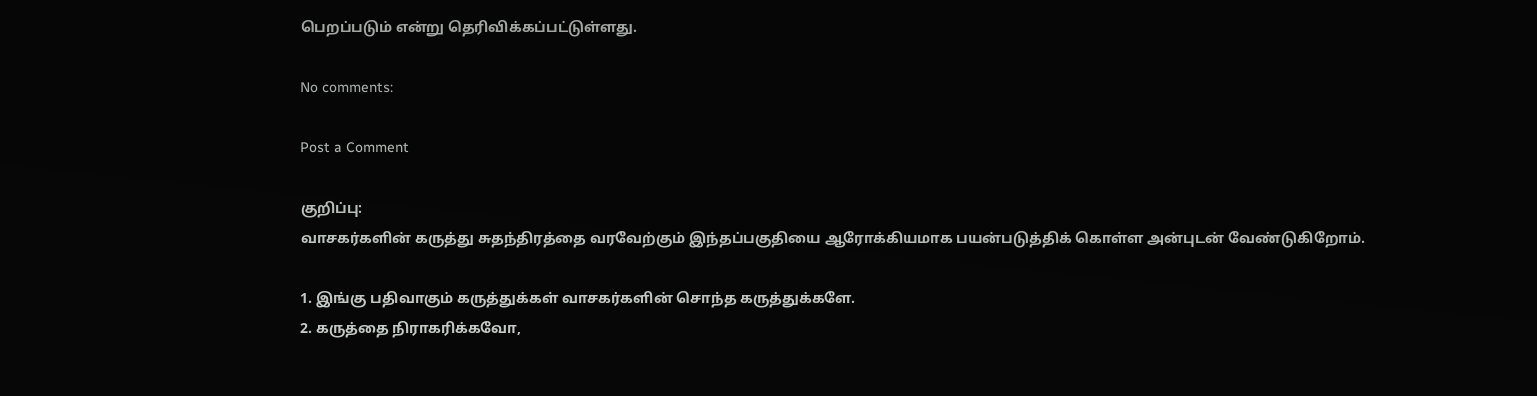பெறப்படும் என்று தெரிவிக்கப்பட்டுள்ளது.

No comments:

Post a Comment

குறிப்பு:
வாசகர்களின் கருத்து சுதந்திரத்தை வரவேற்கும் இந்தப்பகுதியை ஆரோக்கியமாக பயன்படுத்திக் கொள்ள அன்புடன் வேண்டுகிறோம்.

1. இங்கு பதிவாகும் கருத்துக்கள் வாசகர்களின் சொந்த கருத்துக்களே.
2. கருத்தை நிராகரிக்கவோ,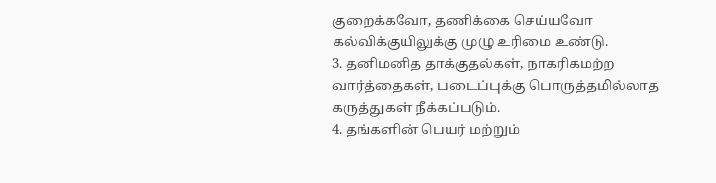குறைக்கவோ, தணிக்கை செய்யவோ கல்விக்குயிலுக்கு முழு உரிமை உண்டு.
3. தனிமனித தாக்குதல்கள், நாகரிகமற்ற வார்த்தைகள், படைப்புக்கு பொருத்தமில்லாத கருத்துகள் நீக்கப்படும்.
4. தங்களின் பெயர் மற்றும்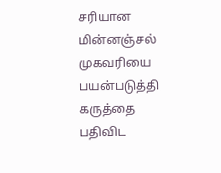சரியான மின்னஞ்சல் முகவரியை பயன்படுத்தி கருத்தை பதிவிட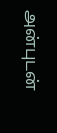அன்புடன்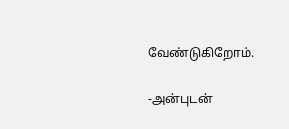வேண்டுகிறோம்.

-அன்புடன்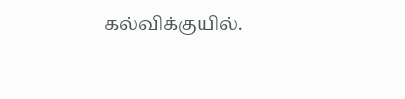கல்விக்குயில்.